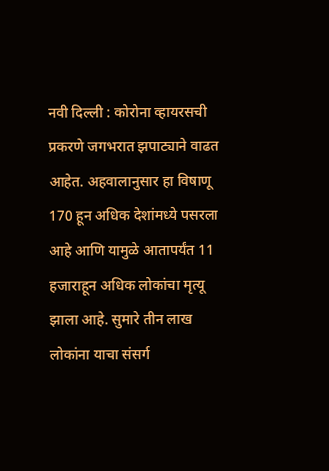नवी दिल्ली : कोरोना व्हायरसची प्रकरणे जगभरात झपाट्याने वाढत आहेत. अहवालानुसार हा विषाणू 170 हून अधिक देशांमध्ये पसरला आहे आणि यामुळे आतापर्यंत 11 हजाराहून अधिक लोकांचा मृत्यू झाला आहे. सुमारे तीन लाख लोकांना याचा संसर्ग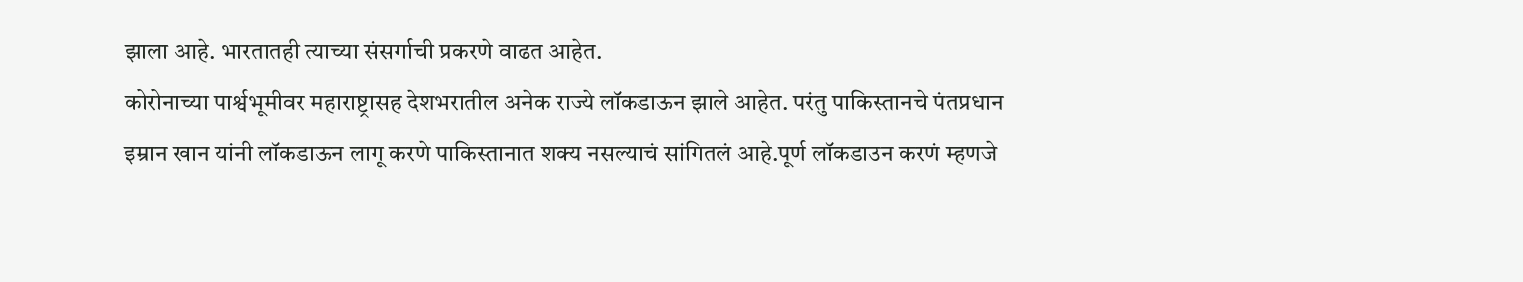झाला आहे. भारतातही त्याच्या संसर्गाची प्रकरणे वाढत आहेत.
कोरोनाच्या पार्श्वभूमीवर महाराष्ट्रासह देशभरातील अनेक राज्ये लॉकडाऊन झाले आहेत. परंतु पाकिस्तानचे पंतप्रधान इम्रान खान यांनी लॉकडाऊन लागू करणे पाकिस्तानात शक्य नसल्याचं सांगितलं आहे.पूर्ण लॉकडाउन करणं म्हणजे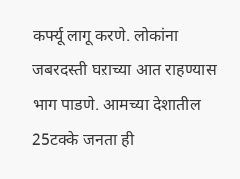कर्फ्यू लागू करणे. लोकांना जबरदस्ती घऱाच्या आत राहण्यास भाग पाडणे. आमच्या देशातील 25टक्के जनता ही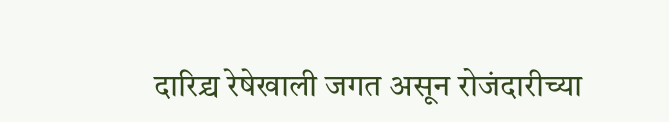दारिद्र्य रेषेखाली जगत असून रोजंदारीच्या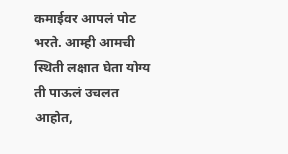कमाईवर आपलं पोट भरते. आम्ही आमची स्थिती लक्षात घेता योग्य ती पाऊलं उचलत आहोत,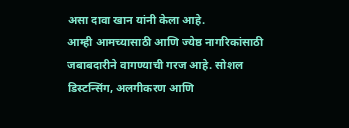असा दावा खान यांनी केला आहे.
आम्ही आमच्यासाठी आणि ज्येष्ठ नागरिकांसाठी जबाबदारीने वागण्याची गरज आहे. सोशल डिस्टन्सिंग, अलगीकरण आणि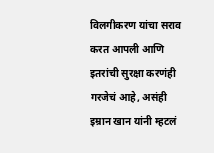विलगीकरण यांचा सराव करत आपली आणि इतरांची सुरक्षा करणंही गरजेचं आहे, असंही इम्रान खान यांनी म्हटलं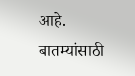आहे.
बातम्यांसाठी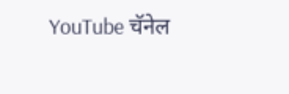YouTube चॅनेल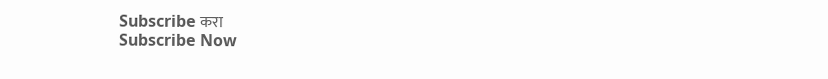Subscribe करा
Subscribe Now